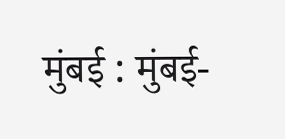मुंबई : मुंबई-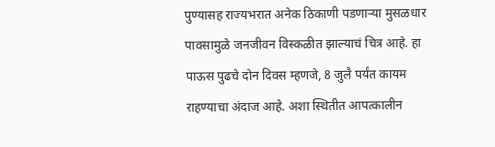पुण्यासह राज्यभरात अनेक ठिकाणी पडणाऱ्या मुसळधार पावसामुळे जनजीवन विस्कळीत झाल्याचं चित्र आहे. हा पाऊस पुढचे दोन दिवस म्हणजे, 8 जुलै पर्यंत कायम राहण्याचा अंदाज आहे. अशा स्थितीत आपत्कालीन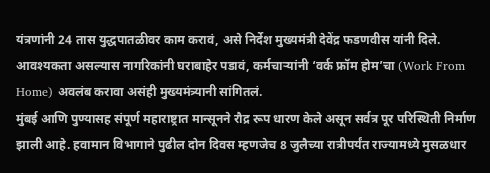यंत्रणांनी 24 तास युद्धपातळीवर काम करावं, असे निर्देश मुख्यमंत्री देवेंद्र फडणवीस यांनी दिले. आवश्यकता असल्यास नागरिकांनी घराबाहेर पडावं, कर्मचाऱ्यांनी ‘वर्क फ्रॉम होम’चा (Work From Home) अवलंब करावा असंही मुख्यमंत्र्यानी सांगितलं.
मुंबई आणि पुण्यासह संपूर्ण महाराष्ट्रात मान्सूनने रौद्र रूप धारण केले असून सर्वत्र पूर परिस्थिती निर्माण झाली आहे. हवामान विभागाने पुढील दोन दिवस म्हणजेच 8 जुलैच्या रात्रीपर्यंत राज्यामध्ये मुसळधार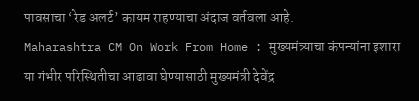पावसाचा ‘रेड अलर्ट’ कायम राहण्याचा अंदाज वर्तवला आहे.
Maharashtra CM On Work From Home : मुख्यमंत्र्याचा कंपन्यांना इशारा
या गंभीर परिस्थितीचा आढावा घेण्यासाठी मुख्यमंत्री देवेंद्र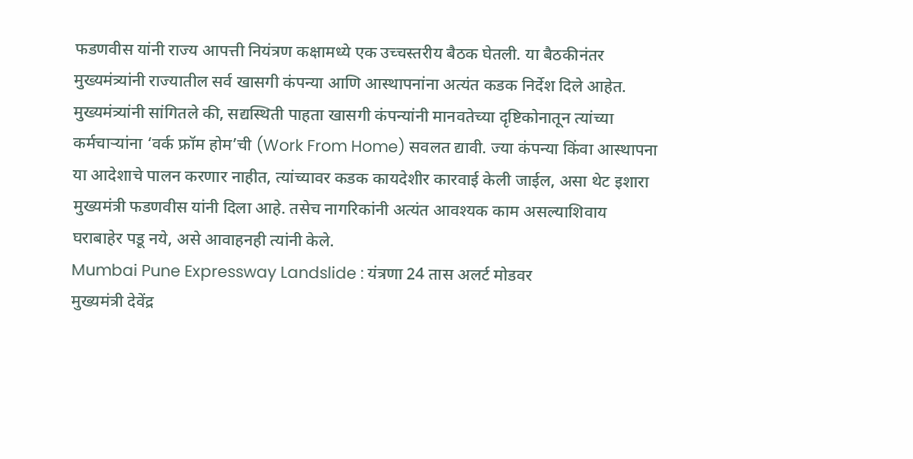फडणवीस यांनी राज्य आपत्ती नियंत्रण कक्षामध्ये एक उच्चस्तरीय बैठक घेतली. या बैठकीनंतर मुख्यमंत्र्यांनी राज्यातील सर्व खासगी कंपन्या आणि आस्थापनांना अत्यंत कडक निर्देश दिले आहेत.
मुख्यमंत्र्यांनी सांगितले की, सद्यस्थिती पाहता खासगी कंपन्यांनी मानवतेच्या दृष्टिकोनातून त्यांच्या कर्मचाऱ्यांना ‘वर्क फ्रॉम होम’ची (Work From Home) सवलत द्यावी. ज्या कंपन्या किंवा आस्थापना या आदेशाचे पालन करणार नाहीत, त्यांच्यावर कडक कायदेशीर कारवाई केली जाईल, असा थेट इशारा मुख्यमंत्री फडणवीस यांनी दिला आहे. तसेच नागरिकांनी अत्यंत आवश्यक काम असल्याशिवाय घराबाहेर पडू नये, असे आवाहनही त्यांनी केले.
Mumbai Pune Expressway Landslide : यंत्रणा 24 तास अलर्ट मोडवर
मुख्यमंत्री देवेंद्र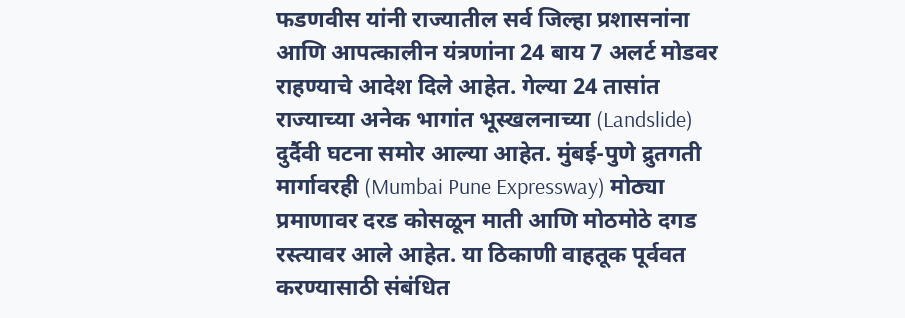फडणवीस यांनी राज्यातील सर्व जिल्हा प्रशासनांना आणि आपत्कालीन यंत्रणांना 24 बाय 7 अलर्ट मोडवर राहण्याचे आदेश दिले आहेत. गेल्या 24 तासांत राज्याच्या अनेक भागांत भूस्खलनाच्या (Landslide) दुर्दैवी घटना समोर आल्या आहेत. मुंबई-पुणे द्रुतगती मार्गावरही (Mumbai Pune Expressway) मोठ्या प्रमाणावर दरड कोसळून माती आणि मोठमोठे दगड रस्त्यावर आले आहेत. या ठिकाणी वाहतूक पूर्ववत करण्यासाठी संबंधित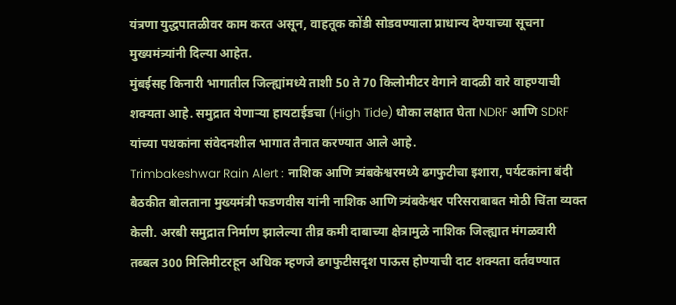यंत्रणा युद्धपातळीवर काम करत असून, वाहतूक कोंडी सोडवण्याला प्राधान्य देण्याच्या सूचना मुख्यमंत्र्यांनी दिल्या आहेत.
मुंबईसह किनारी भागातील जिल्ह्यांमध्ये ताशी 50 ते 70 किलोमीटर वेगाने वादळी वारे वाहण्याची शक्यता आहे. समुद्रात येणाऱ्या हायटाईडचा (High Tide) धोका लक्षात घेता NDRF आणि SDRF यांच्या पथकांना संवेदनशील भागात तैनात करण्यात आले आहे.
Trimbakeshwar Rain Alert : नाशिक आणि त्र्यंबकेश्वरमध्ये ढगफुटीचा इशारा, पर्यटकांना बंदी
बैठकीत बोलताना मुख्यमंत्री फडणवीस यांनी नाशिक आणि त्र्यंबकेश्वर परिसराबाबत मोठी चिंता व्यक्त केली. अरबी समुद्रात निर्माण झालेल्या तीव्र कमी दाबाच्या क्षेत्रामुळे नाशिक जिल्ह्यात मंगळवारी तब्बल 300 मिलिमीटरहून अधिक म्हणजे ढगफुटीसदृश पाऊस होण्याची दाट शक्यता वर्तवण्यात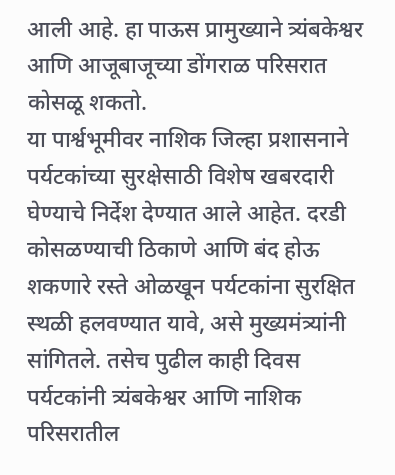आली आहे. हा पाऊस प्रामुख्याने त्र्यंबकेश्वर आणि आजूबाजूच्या डोंगराळ परिसरात कोसळू शकतो.
या पार्श्वभूमीवर नाशिक जिल्हा प्रशासनाने पर्यटकांच्या सुरक्षेसाठी विशेष खबरदारी घेण्याचे निर्देश देण्यात आले आहेत. दरडी कोसळण्याची ठिकाणे आणि बंद होऊ शकणारे रस्ते ओळखून पर्यटकांना सुरक्षित स्थळी हलवण्यात यावे, असे मुख्यमंत्र्यांनी सांगितले. तसेच पुढील काही दिवस पर्यटकांनी त्र्यंबकेश्वर आणि नाशिक परिसरातील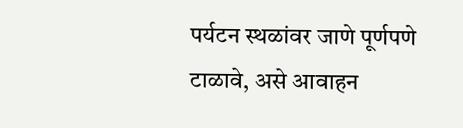पर्यटन स्थळांवर जाणे पूर्णपणे टाळावे, असे आवाहन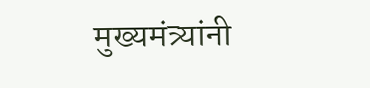मुख्यमंत्र्यांनी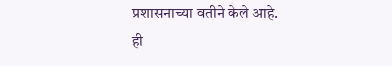प्रशासनाच्या वतीने केले आहे.
ही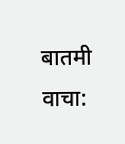बातमी वाचा: